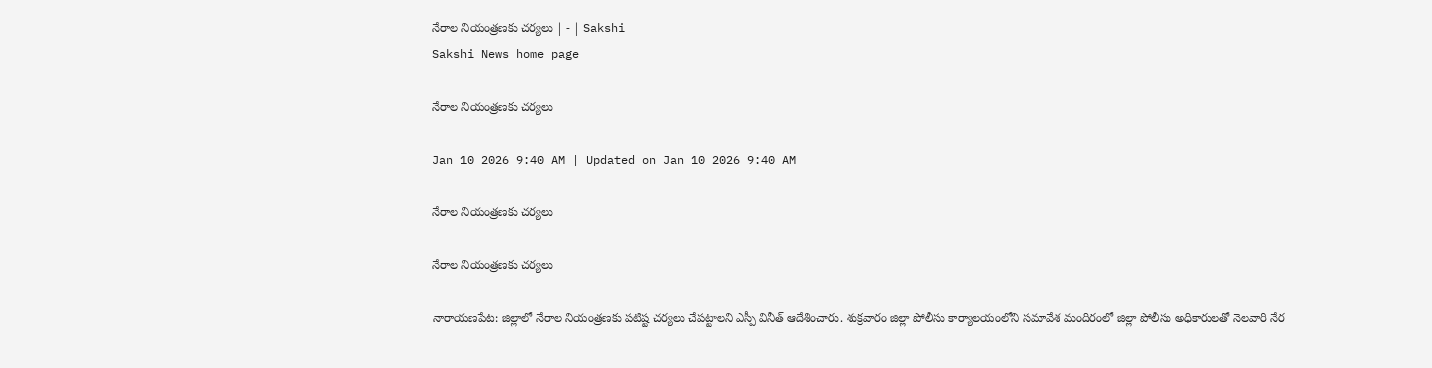నేరాల నియంత్రణకు చర్యలు | - | Sakshi
Sakshi News home page

నేరాల నియంత్రణకు చర్యలు

Jan 10 2026 9:40 AM | Updated on Jan 10 2026 9:40 AM

నేరాల నియంత్రణకు చర్యలు

నేరాల నియంత్రణకు చర్యలు

నారాయణపేట: జిల్లాలో నేరాల నియంత్రణకు పటిష్ట చర్యలు చేపట్టాలని ఎస్పీ వినీత్‌ ఆదేశించారు. శుక్రవారం జిల్లా పోలీసు కార్యాలయంలోని సమావేశ మందిరంలో జిల్లా పోలీసు అధికారులతో నెలవారి నేర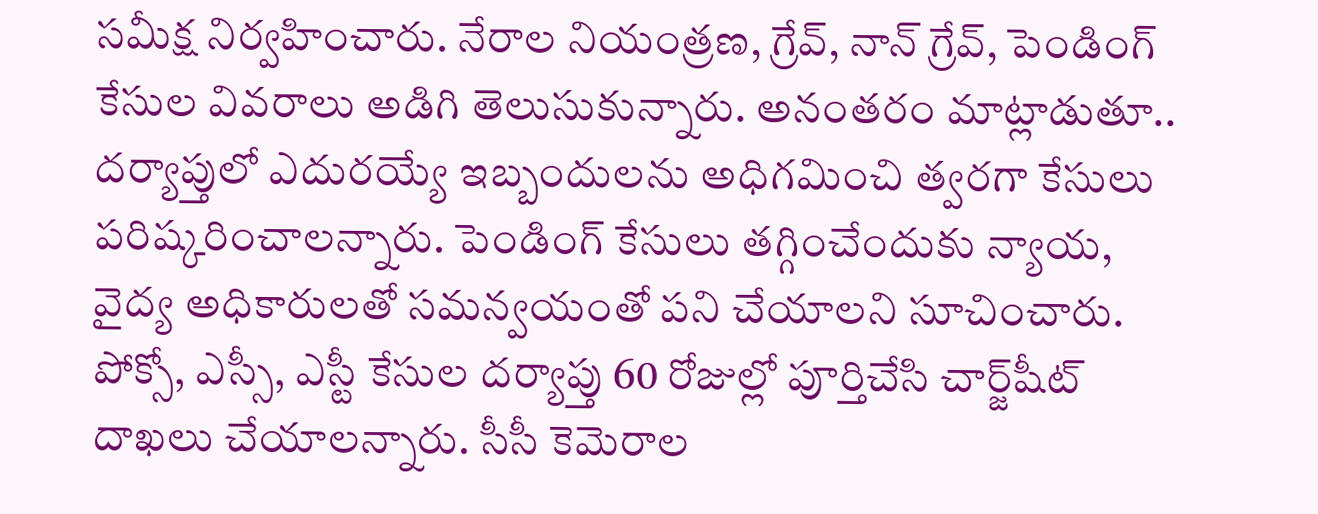సమీక్ష నిర్వహించారు. నేరాల నియంత్రణ, గ్రేవ్‌, నాన్‌ గ్రేవ్‌, పెండింగ్‌ కేసుల వివరాలు అడిగి తెలుసుకున్నారు. అనంతరం మాట్లాడుతూ.. దర్యాప్తులో ఎదురయ్యే ఇబ్బందులను అధిగమించి త్వరగా కేసులు పరిష్కరించాలన్నారు. పెండింగ్‌ కేసులు తగ్గించేందుకు న్యాయ, వైద్య అధికారులతో సమన్వయంతో పని చేయాలని సూచించారు. పోక్సో, ఎస్సీ, ఎస్టీ కేసుల దర్యాప్తు 60 రోజుల్లో పూర్తిచేసి చార్జ్‌షీట్‌ దాఖలు చేయాలన్నారు. సీసీ కెమెరాల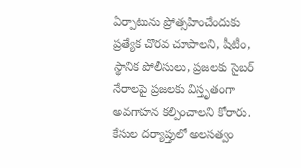ఏర్పాటును ప్రోత్సహించేందుకు ప్రత్యేక చొరవ చూపాలని, షీటీం, స్థానిక పోలీసులు, ప్రజలకు సైబర్‌ నేరాలపై ప్రజలకు విస్తృతంగా అవగాహన కల్పించాలని కోరారు. కేసుల దర్యాప్తులో అలసత్వం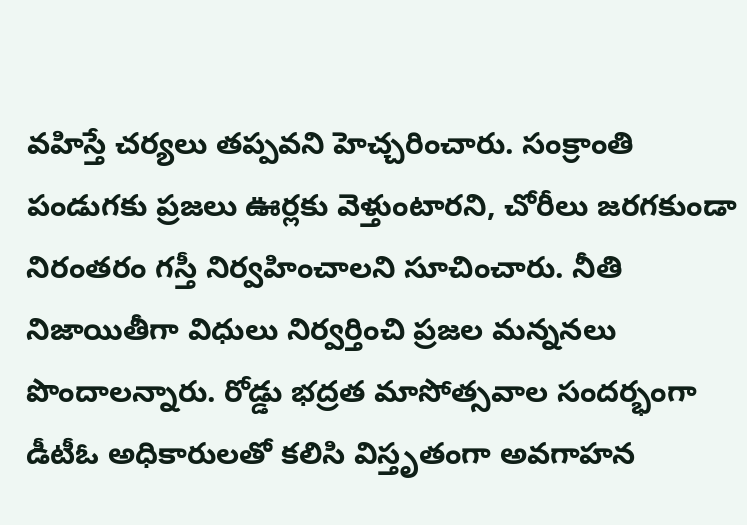వహిస్తే చర్యలు తప్పవని హెచ్చరించారు. సంక్రాంతి పండుగకు ప్రజలు ఊర్లకు వెళ్తుంటారని, చోరీలు జరగకుండా నిరంతరం గస్తీ నిర్వహించాలని సూచించారు. నీతి నిజాయితీగా విధులు నిర్వర్తించి ప్రజల మన్ననలు పొందాలన్నారు. రోడ్డు భద్రత మాసోత్సవాల సందర్భంగా డీటీఓ అధికారులతో కలిసి విస్తృతంగా అవగాహన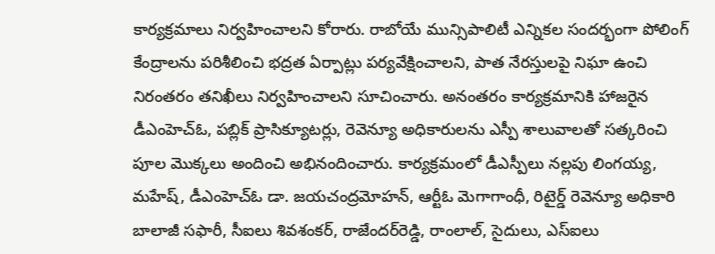కార్యక్రమాలు నిర్వహించాలని కోరారు. రాబోయే మున్సిపాలిటీ ఎన్నికల సందర్భంగా పోలింగ్‌ కేంద్రాలను పరిశీలించి భద్రత ఏర్పాట్లు పర్యవేక్షించాలని, పాత నేరస్తులపై నిఘా ఉంచి నిరంతరం తనిఖీలు నిర్వహించాలని సూచించారు. అనంతరం కార్యక్రమానికి హాజరైన డీఎంహెచ్‌ఓ, పబ్లిక్‌ ప్రాసిక్యూటర్లు, రెవెన్యూ అధికారులను ఎస్పీ శాలువాలతో సత్కరించి పూల మొక్కలు అందించి అభినందించారు. కార్యక్రమంలో డీఎస్పీలు నల్లపు లింగయ్య, మహేష్‌, డీఎంహెచ్‌ఓ డా. జయచంద్రమోహన్‌, ఆర్టీఓ మెగాగాంధీ, రిటైర్డ్‌ రెవెన్యూ అధికారి బాలాజీ సఫారీ, సీఐలు శివశంకర్‌, రాజేందర్‌రెడ్డి, రాంలాల్‌, సైదులు, ఎస్‌ఐలు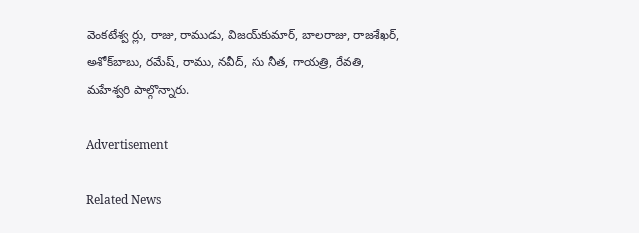వెంకటేశ్వ ర్లు, రాజు, రాముడు, విజయ్‌కుమార్‌, బాలరాజు, రాజశేఖర్‌, అశోక్‌బాబు, రమేష్‌, రాము, నవీద్‌, సు నీత, గాయత్రి, రేవతి, మహేశ్వరి పాల్గొన్నారు.

Advertisement

Related News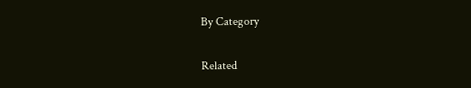By Category

Related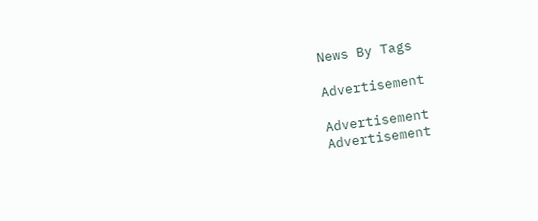News By Tags

Advertisement

Advertisement
Advertisement